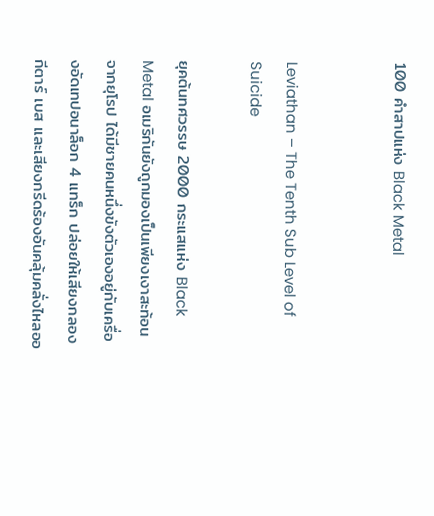100 คำสาปแห่ง Black Metal


Leviathan – The Tenth Sub Level of Suicide

ยุคต้นทศวรรษ 2000 กระแสแห่ง Black Metal อเมริกันยังถูกมองเป็นเพียงเงาสะท้อนจากยุโรป ได้มีชายคนหนึ่งขังตัวเองอยู่กับเครื่องอัดเทปอนาล็อก 4 แทร็ก ปล่อยให้เสียงกลอง กีตาร์ เบส และเสียงกรีดร้องอันคลุ้มคลั่งไหลออ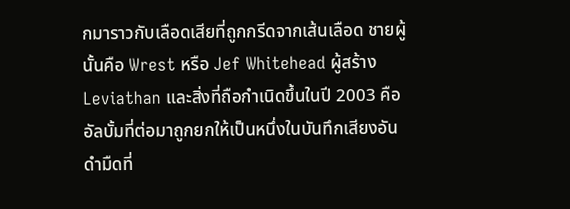กมาราวกับเลือดเสียที่ถูกกรีดจากเส้นเลือด ชายผู้นั้นคือ Wrest หรือ Jef Whitehead ผู้สร้าง Leviathan และสิ่งที่ถือกำเนิดขึ้นในปี 2003 คืออัลบั้มที่ต่อมาถูกยกให้เป็นหนึ่งในบันทึกเสียงอันดำมืดที่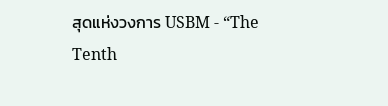สุดแห่งวงการ USBM - “The Tenth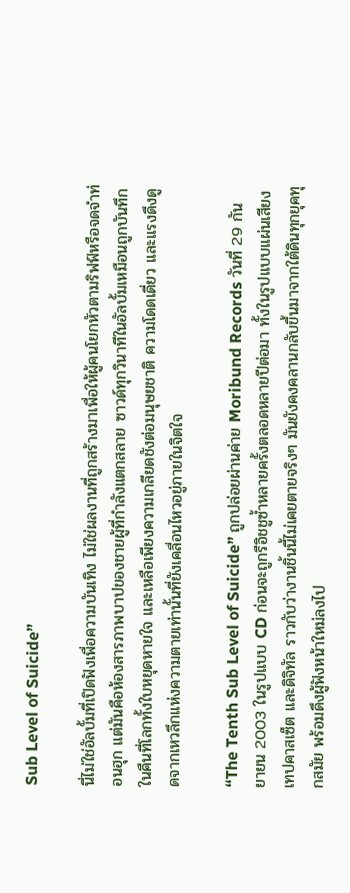Sub Level of Suicide”

นี่ไม่ใช่อัลบั้มที่เปิดฟังเพื่อความบันเทิง ไม่ใช่ผลงานที่ถูกสร้างมาเพื่อให้ผู้คนโยกหัวตามริฟฟ์หรือจดจำท่อนฮุก แต่มันคือห้องสารภาพบาปของชายผู้ที่กำลังแตกสลาย ซาวด์ทุกวินาทีในอัลบั้มเหมือนถูกบันทึกในคืนที่โลกทั้งใบหยุดหายใจ และเหลือเพียงความเกลียดชังต่อมนุษยชาติ ความโดดเดี่ยว และแรงดึงดูดจากเหวลึกแห่งความตายเท่านั้นที่ยังเคลื่อนไหวอยู่ภายในจิตใจ

“The Tenth Sub Level of Suicide” ถูกปล่อยผ่านค่าย Moribund Records วันที่ 29 กันยายน 2003 ในรูปแบบ CD ก่อนจะถูกรีอิชชูซ้ำหลายครั้งตลอดหลายปีต่อมา ทั้งในรูปแบบแผ่นเสียง เทปคาสเซ็ต และดิจิทัล ราวกับว่างานชิ้นนี้ไม่เคยตายจริงๆ มันยังคงคลานกลับขึ้นมาจากใต้ดินทุกยุคทุกสมัย พร้อมดึงผู้ฟังหน้าใหม่ลงไป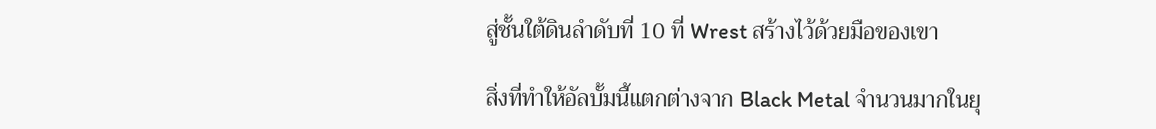สู่ชั้นใต้ดินลำดับที่ 10 ที่ Wrest สร้างไว้ด้วยมือของเขา

สิ่งที่ทำให้อัลบั้มนี้แตกต่างจาก Black Metal จำนวนมากในยุ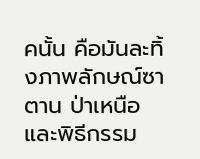คนั้น คือมันละทิ้งภาพลักษณ์ซาตาน ป่าเหนือ และพิธีกรรม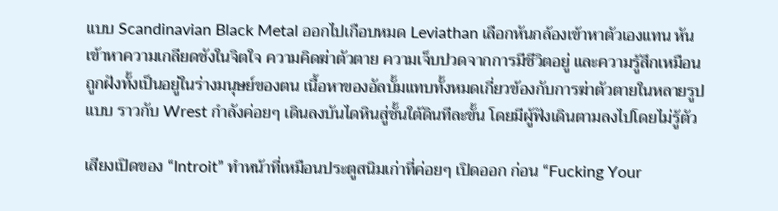แบบ Scandinavian Black Metal ออกไปเกือบหมด Leviathan เลือกหันกล้องเข้าหาตัวเองแทน หันเข้าหาความเกลียดชังในจิตใจ ความคิดฆ่าตัวตาย ความเจ็บปวดจากการมีชีวิตอยู่ และความรู้สึกเหมือนถูกฝังทั้งเป็นอยู่ในร่างมนุษย์ของตน เนื้อหาของอัลบั้มแทบทั้งหมดเกี่ยวข้องกับการฆ่าตัวตายในหลายรูปแบบ ราวกับ Wrest กำลังค่อยๆ เดินลงบันไดหินสู่ชั้นใต้ดินทีละขั้น โดยมีผู้ฟังเดินตามลงไปโดยไม่รู้ตัว

เสียงเปิดของ “Introit” ทำหน้าที่เหมือนประตูสนิมเก่าที่ค่อยๆ เปิดออก ก่อน “Fucking Your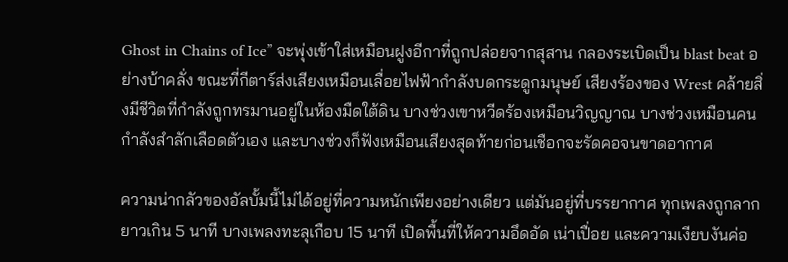Ghost in Chains of Ice” จะพุ่งเข้าใส่เหมือนฝูงอีกาที่ถูกปล่อยจากสุสาน กลองระเบิดเป็น blast beat อย่างบ้าคลั่ง ขณะที่กีตาร์ส่งเสียงเหมือนเลื่อยไฟฟ้ากำลังบดกระดูกมนุษย์ เสียงร้องของ Wrest คล้ายสิ่งมีชีวิตที่กำลังถูกทรมานอยู่ในห้องมืดใต้ดิน บางช่วงเขาหวีดร้องเหมือนวิญญาณ บางช่วงเหมือนคนกำลังสำลักเลือดตัวเอง และบางช่วงก็ฟังเหมือนเสียงสุดท้ายก่อนเชือกจะรัดคอจนขาดอากาศ

ความน่ากลัวของอัลบั้มนี้ไม่ได้อยู่ที่ความหนักเพียงอย่างเดียว แต่มันอยู่ที่บรรยากาศ ทุกเพลงถูกลากยาวเกิน 5 นาที บางเพลงทะลุเกือบ 15 นาที เปิดพื้นที่ให้ความอึดอัด เน่าเปื่อย และความเงียบงันค่อ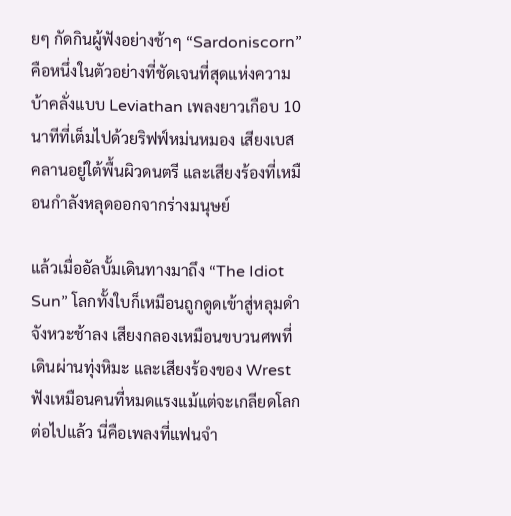ยๆ กัดกินผู้ฟังอย่างช้าๆ “Sardoniscorn” คือหนึ่งในตัวอย่างที่ชัดเจนที่สุดแห่งความบ้าคลั่งแบบ Leviathan เพลงยาวเกือบ 10 นาทีที่เต็มไปด้วยริฟฟ์หม่นหมอง เสียงเบสคลานอยู่ใต้พื้นผิวดนตรี และเสียงร้องที่เหมือนกำลังหลุดออกจากร่างมนุษย์

แล้วเมื่ออัลบั้มเดินทางมาถึง “The Idiot Sun” โลกทั้งใบก็เหมือนถูกดูดเข้าสู่หลุมดำ จังหวะช้าลง เสียงกลองเหมือนขบวนศพที่เดินผ่านทุ่งหิมะ และเสียงร้องของ Wrest ฟังเหมือนคนที่หมดแรงแม้แต่จะเกลียดโลกต่อไปแล้ว นี่คือเพลงที่แฟนจำ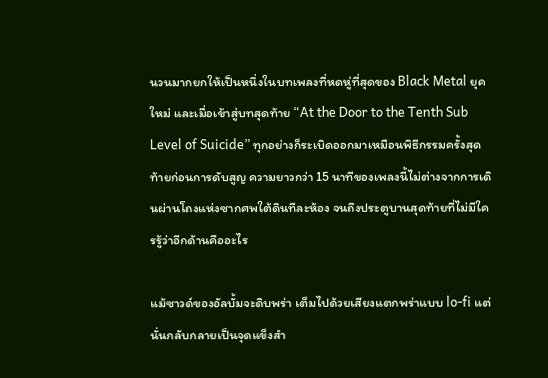นวนมากยกให้เป็นหนึ่งในบทเพลงที่หดหู่ที่สุดของ Black Metal ยุคใหม่ และเมื่อเข้าสู่บทสุดท้าย “At the Door to the Tenth Sub Level of Suicide” ทุกอย่างก็ระเบิดออกมาเหมือนพิธีกรรมครั้งสุดท้ายก่อนการดับสูญ ความยาวกว่า 15 นาทีของเพลงนี้ไม่ต่างจากการเดินผ่านโถงแห่งซากศพใต้ดินทีละห้อง จนถึงประตูบานสุดท้ายที่ไม่มีใครรู้ว่าอีกด้านคืออะไร

แม้ซาวด์ของอัลบั้มจะดิบพร่า เต็มไปด้วยเสียงแตกพร่าแบบ lo-fi แต่นั่นกลับกลายเป็นจุดแข็งสำ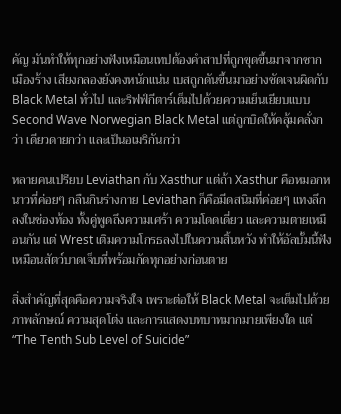คัญ มันทำให้ทุกอย่างฟังเหมือนเทปต้องคำสาปที่ถูกขุดขึ้นมาจากซากเมืองร้าง เสียงกลองยังคงหนักแน่น เบสถูกดันขึ้นมาอย่างชัดเจนผิดกับ Black Metal ทั่วไป และริฟฟ์กีตาร์เต็มไปด้วยความเย็นเยียบแบบ Second Wave Norwegian Black Metal แต่ถูกบิดให้คลุ้มคลั่งกว่า เดียวดายกว่า และเป็นอเมริกันกว่า

หลายคนเปรียบ Leviathan กับ Xasthur แต่ถ้า Xasthur คือหมอกหนาวที่ค่อยๆ กลืนกินร่างกาย Leviathan ก็คือมีดสนิมที่ค่อยๆ แทงลึกลงในช่องท้อง ทั้งคู่พูดถึงความเศร้า ความโดดเดี่ยว และความตายเหมือนกัน แต่ Wrest เติมความโกรธลงไปในความสิ้นหวัง ทำให้อัลบั้มนี้ฟังเหมือนสัตว์บาดเจ็บที่พร้อมกัดทุกอย่างก่อนตาย

สิ่งสำคัญที่สุดคือความจริงใจ เพราะต่อให้ Black Metal จะเต็มไปด้วยภาพลักษณ์ ความสุดโต่ง และการแสดงบทบาทมากมายเพียงใด แต่ “The Tenth Sub Level of Suicide”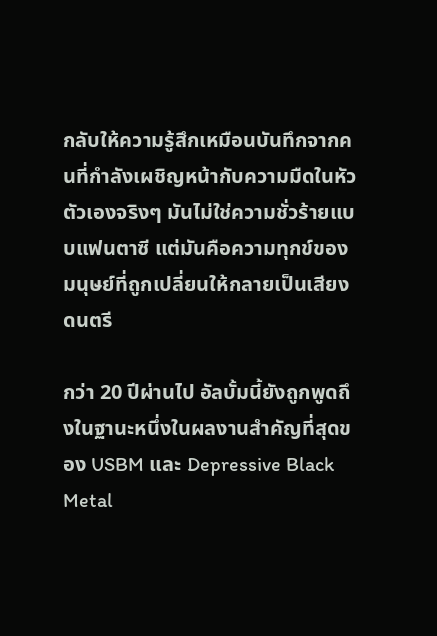กลับให้ความรู้สึกเหมือนบันทึกจากคนที่กำลังเผชิญหน้ากับความมืดในหัวตัวเองจริงๆ มันไม่ใช่ความชั่วร้ายแบบแฟนตาซี แต่มันคือความทุกข์ของมนุษย์ที่ถูกเปลี่ยนให้กลายเป็นเสียงดนตรี

กว่า 20 ปีผ่านไป อัลบั้มนี้ยังถูกพูดถึงในฐานะหนึ่งในผลงานสำคัญที่สุดของ USBM และ Depressive Black Metal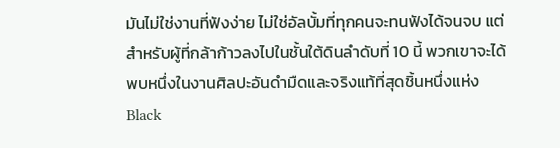มันไม่ใช่งานที่ฟังง่าย ไม่ใช่อัลบั้มที่ทุกคนจะทนฟังได้จนจบ แต่สำหรับผู้ที่กล้าก้าวลงไปในชั้นใต้ดินลำดับที่ 10 นี้ พวกเขาจะได้พบหนึ่งในงานศิลปะอันดำมืดและจริงแท้ที่สุดชิ้นหนึ่งแห่ง Black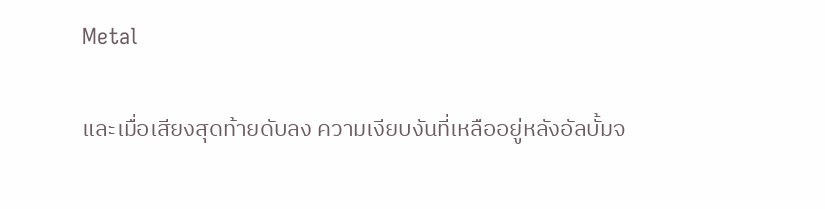Metal

และเมื่อเสียงสุดท้ายดับลง ความเงียบงันที่เหลืออยู่หลังอัลบั้มจ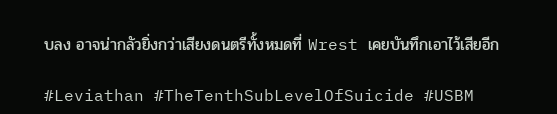บลง อาจน่ากลัวยิ่งกว่าเสียงดนตรีทั้งหมดที่ Wrest เคยบันทึกเอาไว้เสียอีก

#Leviathan #TheTenthSubLevelOfSuicide #USBM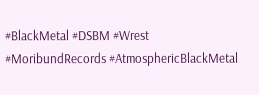#BlackMetal #DSBM #Wrest #MoribundRecords #AtmosphericBlackMetal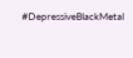#DepressiveBlackMetal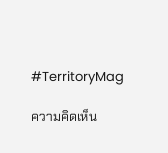#TerritoryMag

ความคิดเห็น